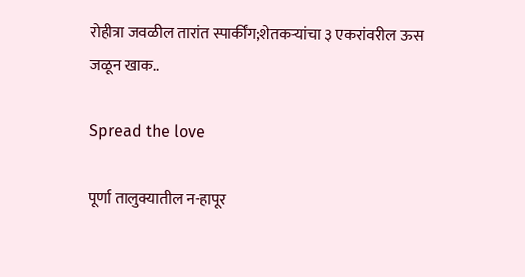रोहीत्रा जवळील तारांत स्पार्कींग;शेतकऱ्यांचा ३ एकरांवरील ऊस जळून खाक..

Spread the love

पूर्णा तालुक्यातील न-हापूर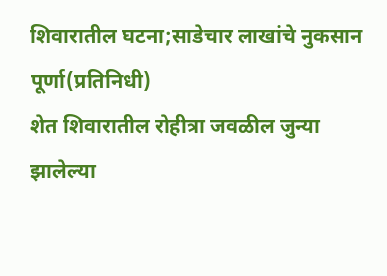शिवारातील घटना;साडेचार लाखांचे नुकसान
पूर्णा(प्रतिनिधी)
शेत शिवारातील रोहीत्रा जवळील जुन्या झालेल्या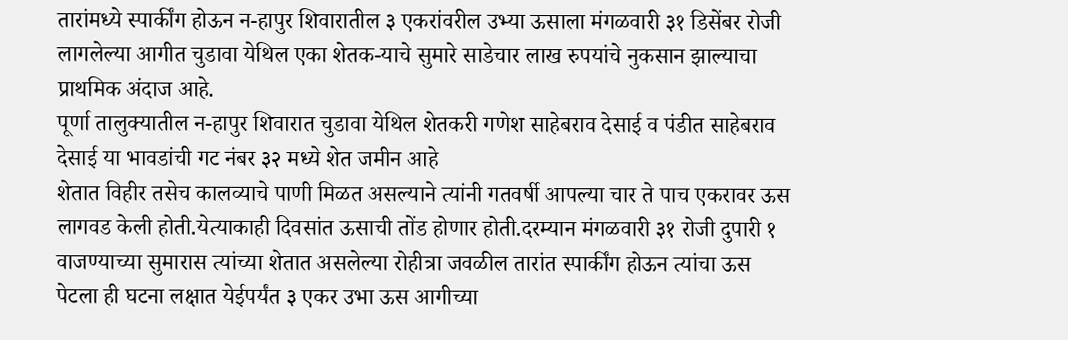तारांमध्ये स्पार्कींग होऊन न-हापुर शिवारातील ३ एकरांवरील उभ्या ऊसाला मंगळवारी ३१ डिसेंबर रोजी लागलेल्या आगीत चुडावा येथिल एका शेतक-याचे सुमारे साडेचार लाख रुपयांचे नुकसान झाल्याचा प्राथमिक अंदाज आहे.
पूर्णा तालुक्यातील न-हापुर शिवारात चुडावा येथिल शेतकरी गणेश साहेबराव देसाई व पंडीत साहेबराव देसाई या भावडांची गट नंबर ३२ मध्ये शेत जमीन आहे
शेतात विहीर तसेच कालव्याचे पाणी मिळत असल्याने त्यांनी गतवर्षी आपल्या चार ते पाच एकरावर ऊस लागवड केली होती.येत्याकाही दिवसांत ऊसाची तोंड होणार होती.दरम्यान मंगळवारी ३१ रोजी दुपारी १ वाजण्याच्या सुमारास त्यांच्या शेतात असलेल्या रोहीत्रा जवळील तारांत स्पार्कींग होऊन त्यांचा ऊस पेटला ही घटना लक्षात येईपर्यंत ३ एकर उभा ऊस आगीच्या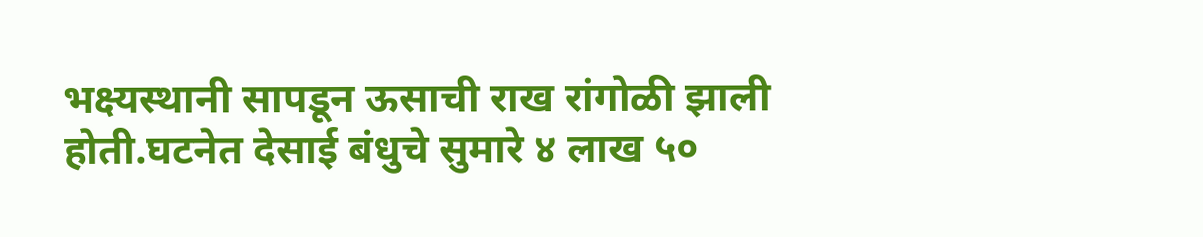भक्ष्यस्थानी सापडून ऊसाची राख रांगोळी झाली होती.घटनेत देसाई बंधुचे सुमारे ४ लाख ५०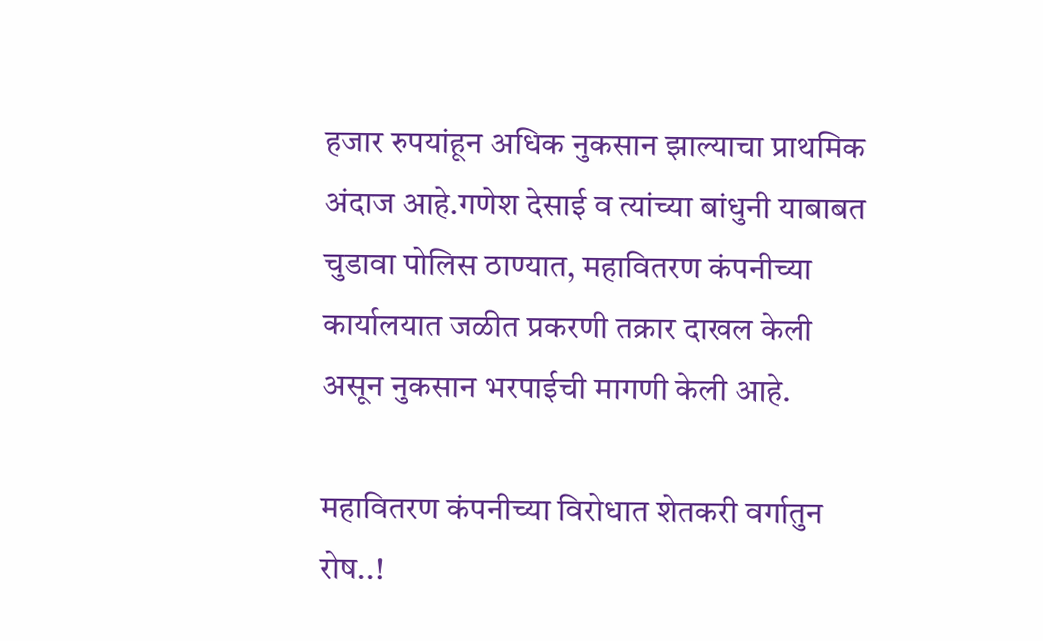हजार रुपयांहून अधिक नुकसान झाल्याचा प्राथमिक अंदाज आहे.गणेश देसाई व त्यांच्या बांधुनी याबाबत चुडावा पोलिस ठाण्यात, महावितरण कंपनीच्या कार्यालयात जळीत प्रकरणी तक्रार दाखल केली असून नुकसान भरपाईची मागणी केली आहे.

महावितरण कंपनीच्या विरोधात शेतकरी वर्गातुन रोष..!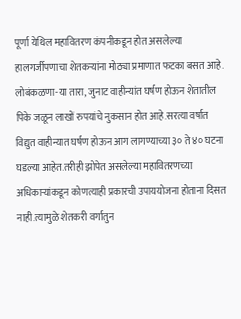पूर्णा येथिल महावितरण कंपनीकडून होत असलेल्या हालगर्जीपणाचा शेतकऱ्यांना मोठ्या प्रमाणात फटका बसत आहे. लोबंकळणा-या तारा, जुनाट वाहीन्यांत घर्षण होऊन शेतातील पिके जळून लाखों रुपयांचे नुकसान होत आहे.सरत्या वर्षात विद्युत वाहीन्यात घर्षण होऊन आग लागण्याच्या ३० ते ४० घटना घडल्या आहेत.तरीही झोपेत असलेल्या महावितरणच्या अधिकाऱ्यांकडून कोणत्याही प्रकारची उपाययोजना होताना दिसत नाही.त्यामुळे शेतकरी वर्गातुन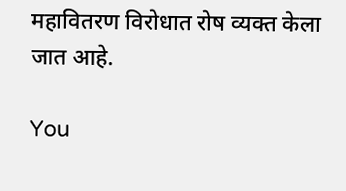महावितरण विरोधात रोष व्यक्त केला जात आहे.

You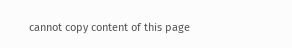cannot copy content of this page